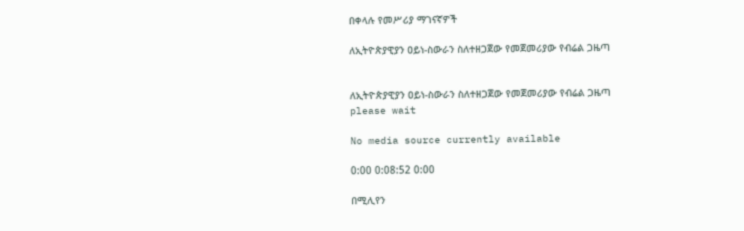በቀላሉ የመሥሪያ ማገናኛዎች

ለኢትዮጵያዊያን ዐይነ-ስውራን ስለተዘጋጀው የመጀመሪያው የብሬል ጋዜጣ


ለኢትዮጵያዊያን ዐይነ-ስውራን ስለተዘጋጀው የመጀመሪያው የብሬል ጋዜጣ
please wait

No media source currently available

0:00 0:08:52 0:00

በሚሊየን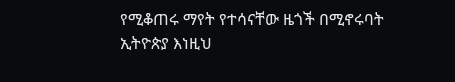የሚቆጠሩ ማየት የተሳናቸው ዜጎች በሚኖሩባት ኢትዮጵያ እነዚህ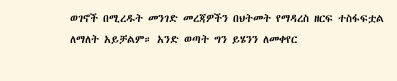ወገኖች በሚረዱት መንገድ መረጃዎችን በህትመት የማዳረስ ዘርፍ ተስፋፍቷል ለማለት አይቻልም። አንድ ወጣት ግን ይሄንን ለመቀየር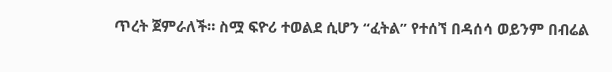ጥረት ጀምራለች። ስሟ ፍዮሪ ተወልደ ሲሆን “ፈትል” የተሰኘ በዳሰሳ ወይንም በብሬል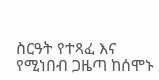ስርዓት የተጻፈ እና የሚነበብ ጋዜጣ ከሰሞኑ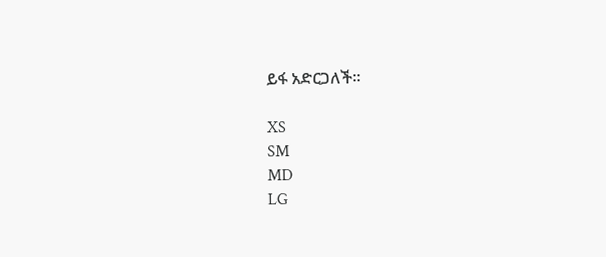ይፋ አድርጋለች።

XS
SM
MD
LG